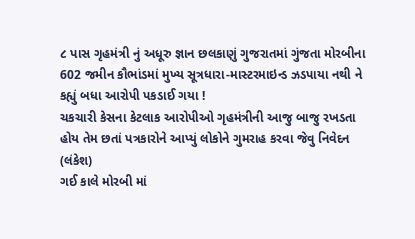૮ પાસ ગૃહમંત્રી નું અધૂરુ જ્ઞાન છલકાણું ગુજરાતમાં ગુંજતા મોરબીના 602 જમીન કૌભાંડમાં મુખ્ય સૂત્રધારા-માસ્ટરમાઇન્ડ ઝડપાયા નથી ને કહ્યું બધા આરોપી પકડાઈ ગયા !
ચકચારી કેસના કેટલાક આરોપીઓ ગૃહમંત્રીની આજુ બાજુ રખડતા હોય તેમ છતાં પત્રકારોને આપ્યું લોકોને ગુમરાહ કરવા જેવુ નિવેદન
(લંકેશ)
ગઈ કાલે મોરબી માં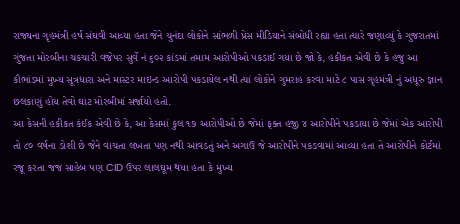રાજ્યના ગૃહમંત્રી હર્ષ સંઘવી આવ્યા હતા જેને ચુનંદા લોકોને સાંભળી પ્રેસ મીડિયાને સંબોધી રહ્યા હતા ત્યારે જણાવ્યું કે ગુજરાતમાં ગુંજતા મોરબીના ચકચારી વજેપર સુર્વે નં ૬૦૨ કાંડમાં તમામ આરોપીઓ પકડાઈ ગયા છે જો કે, હકીકત એવી છે કે હજુ આ કૌભાંડમાં મુખ્ય સૂત્રધારા અને માસ્ટર માઇન્ડ આરોપી પકડાયેલ નથી ત્યાં લોકોને ગુમરાહ કરવા માટે ૮ પાસ ગૃહમંત્રી નું અધૂરુ જ્ઞાન છલકાણું હોય તેવો ઘાટ મોરબીમાં સર્જાયો હતો.
આ કેસની હકીકત કંઈક એવી છે કે, આ કેસમાં કુલ ૧૭ આરોપીઓ છે જેમાં ફક્ત હજી ૪ આરોપીને પકડાયા છે જેમાં એક આરોપી તો ૮૦ વર્ષના ડોશી છે જેને વાચતા લખતા પણ નથી આવડતું અને અગાઉ જે આરોપીને પકડવામાં આવ્યા હતા તે આરોપીને કોર્ટમાં રજૂ કરતા જજ સાહેબ પણ CID ઉપર લાલઘૂમ થયા હતા કે મુખ્ય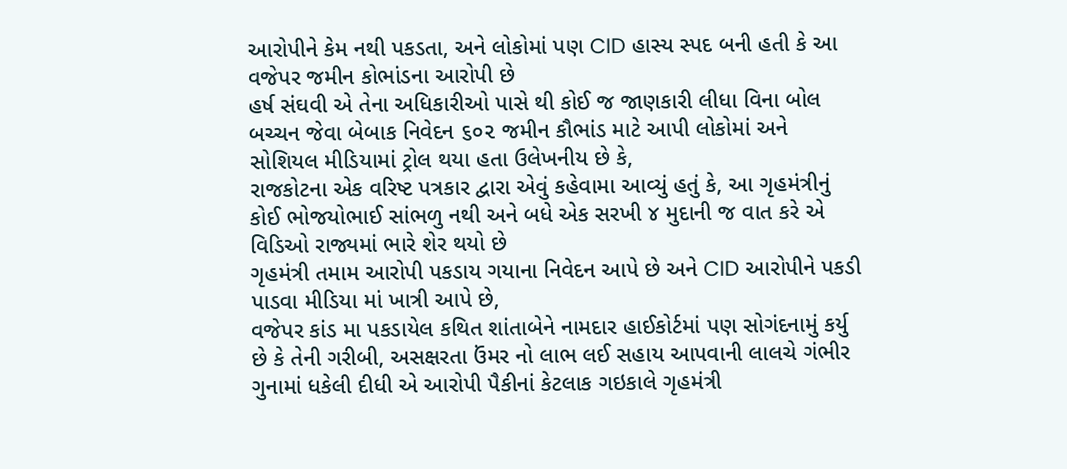આરોપીને કેમ નથી પકડતા, અને લોકોમાં પણ CID હાસ્ય સ્પદ બની હતી કે આ વજેપર જમીન કોભાંડના આરોપી છે
હર્ષ સંઘવી એ તેના અધિકારીઓ પાસે થી કોઈ જ જાણકારી લીધા વિના બોલ બચ્ચન જેવા બેબાક નિવેદન ૬૦૨ જમીન કૌભાંડ માટે આપી લોકોમાં અને સોશિયલ મીડિયામાં ટ્રોલ થયા હતા ઉલેખનીય છે કે,
રાજકોટના એક વરિષ્ટ પત્રકાર દ્વારા એવું કહેવામા આવ્યું હતું કે, આ ગૃહમંત્રીનું કોઈ ભોજયોભાઈ સાંભળુ નથી અને બધે એક સરખી ૪ મુદાની જ વાત કરે એ વિડિઓ રાજ્યમાં ભારે શેર થયો છે
ગૃહમંત્રી તમામ આરોપી પકડાય ગયાના નિવેદન આપે છે અને CID આરોપીને પકડી પાડવા મીડિયા માં ખાત્રી આપે છે,
વજેપર કાંડ મા પકડાયેલ કથિત શાંતાબેને નામદાર હાઈકોર્ટમાં પણ સોગંદનામું કર્યુ છે કે તેની ગરીબી, અસક્ષરતા ઉંમર નો લાભ લઈ સહાય આપવાની લાલચે ગંભીર ગુનામાં ધકેલી દીધી એ આરોપી પૈકીનાં કેટલાક ગઇકાલે ગૃહમંત્રી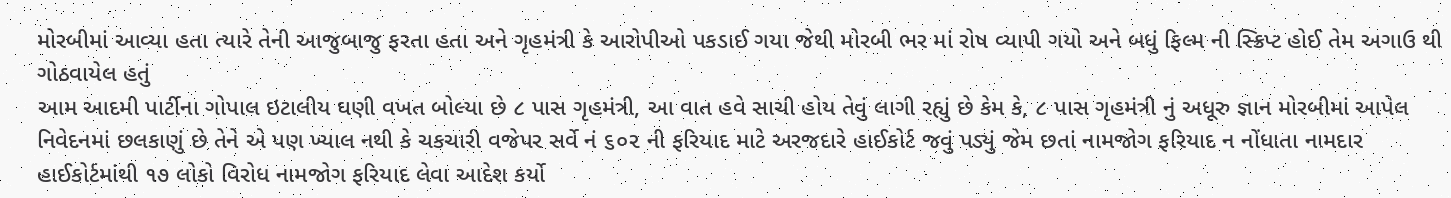મોરબીમાં આવ્યા હતા ત્યારે તેની આજુબાજુ ફરતા હતા અને ગૃહમંત્રી કે આરોપીઓ પકડાઈ ગયા જેથી મોરબી ભર માં રોષ વ્યાપી ગયો અને બધું ફિલ્મ ની સ્ક્રિપ્ટ હોઈ તેમ અગાઉ થી ગોઠવાયેલ હતું
આમ આદમી પાર્ટીના ગોપાલ ઇટાલીય ઘણી વખત બોલ્યા છે ૮ પાસ ગૃહમંત્રી, આ વાત હવે સાચી હોય તેવું લાગી રહ્યું છે કેમ કે, ૮ પાસ ગૃહમંત્રી નું અધૂરુ જ્ઞાન મોરબીમાં આપેલ નિવેદનમાં છલકાણું છે તેને એ પણ ખ્યાલ નથી કે ચકચારી વજેપર સર્વે નં ૬૦૨ ની ફરિયાદ માટે અરજદારે હાઈકોર્ટ જવું પડ્યું જેમ છતાં નામજોગ ફરિયાદ ન નોંધાતા નામદાર હાઈકોર્ટમાંથી ૧૭ લોકો વિરોધ નામજોગ ફરિયાદ લેવા આદેશ કર્યો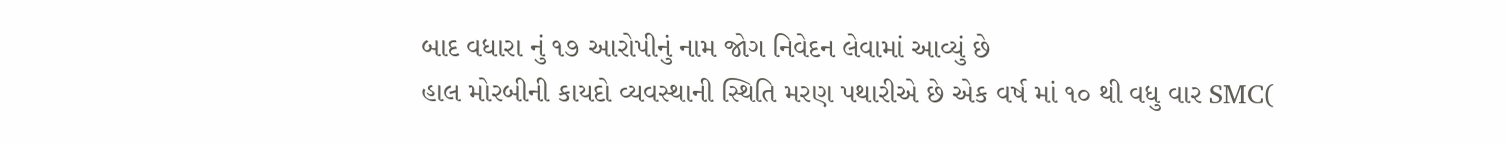બાદ વધારા નું ૧૭ આરોપીનું નામ જોગ નિવેદન લેવામાં આવ્યું છે
હાલ મોરબીની કાયદો વ્યવસ્થાની સ્થિતિ મરણ પથારીએ છે એક વર્ષ માં ૧૦ થી વધુ વાર SMC(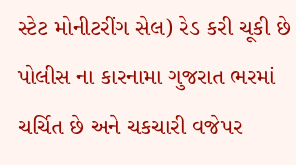સ્ટેટ મોનીટરીંગ સેલ) રેડ કરી ચૂકી છે પોલીસ ના કારનામા ગુજરાત ભરમાં ચર્ચિત છે અને ચકચારી વજેપર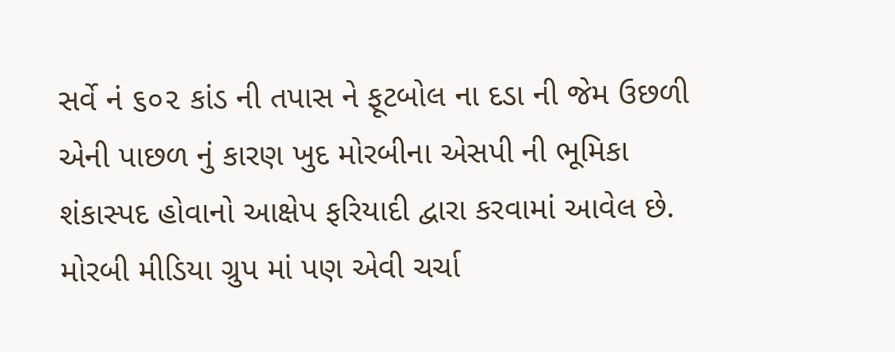સર્વે નં ૬૦૨ કાંડ ની તપાસ ને ફૂટબોલ ના દડા ની જેમ ઉછળી એની પાછળ નું કારણ ખુદ મોરબીના એસપી ની ભૂમિકા શંકાસ્પદ હોવાનો આક્ષેપ ફરિયાદી દ્વારા કરવામાં આવેલ છે.
મોરબી મીડિયા ગ્રુપ માં પણ એવી ચર્ચા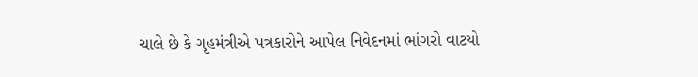ચાલે છે કે ગૃહમંત્રીએ પત્રકારોને આપેલ નિવેદનમાં ભાંગરો વાટયો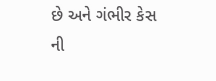છે અને ગંભીર કેસ ની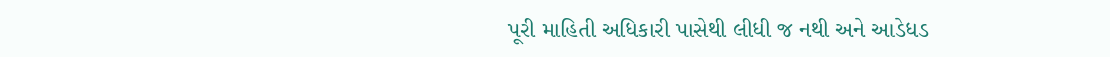પૂરી માહિતી અધિકારી પાસેથી લીધી જ નથી અને આડેધડ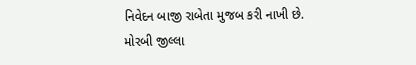નિવેદન બાજી રાબેતા મુજબ કરી નાખી છે.
મોરબી જીલ્લા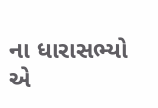ના ધારાસભ્યો એ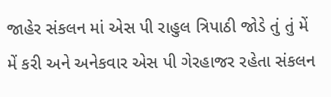જાહેર સંકલન માં એસ પી રાહુલ ત્રિપાઠી જોડે તું તું મેં મેં કરી અને અનેકવાર એસ પી ગેરહાજર રહેતા સંકલન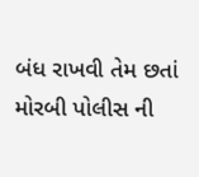બંધ રાખવી તેમ છતાં મોરબી પોલીસ ની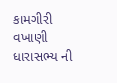કામગીરી વખાણી ધારાસભ્ય ની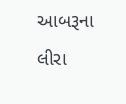આબરૂના લીરા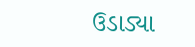ઉડાડ્યા